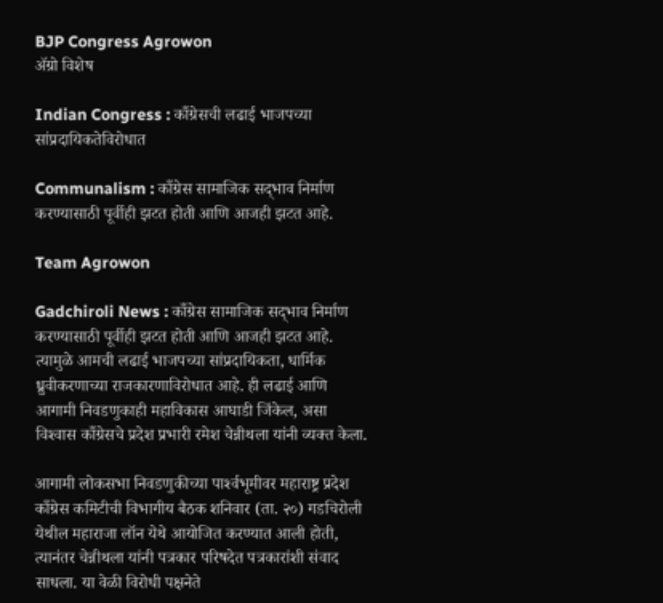BJP Congress Agrowon
ॲग्रो विशेष

Indian Congress : काँग्रेसची लढाई भाजपच्या सांप्रदायिकतेविरोधात

Communalism : काँग्रेस सामाजिक सद्‍भाव निर्माण करण्यासाठी पूर्वीही झटत होती आणि आजही झटत आहे.

Team Agrowon

Gadchiroli News : काँग्रेस सामाजिक सद्‍भाव निर्माण करण्यासाठी पूर्वीही झटत होती आणि आजही झटत आहे. त्यामुळे आमची लढाई भाजपच्या सांप्रदायिकता, धार्मिक ध्रुवीकरणाच्या राजकारणाविरोधात आहे. ही लढाई आणि आगामी निवडणुकाही महाविकास आघाडी जिंकेल, असा विश्‍वास काँग्रेसचे प्रदेश प्रभारी रमेश चेन्नीथला यांनी व्यक्त केला.

आगामी लोकसभा निवडणुकीच्या पार्श्‍वभूमीवर महाराष्ट्र प्रदेश काँग्रेस कमिटीची विभागीय बैठक शनिवार (ता. २०) गडचिरोली येथील महाराजा लॉन येथे आयोजित करण्यात आली होती, त्यानंतर चेन्नीथला यांनी पत्रकार परिषदेत पत्रकारांशी संवाद साधला. या वेळी विरोधी पक्षनेते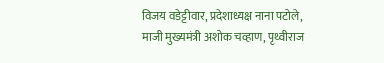विजय वडेट्टीवार, प्रदेशाध्यक्ष नाना पटोले, माजी मुख्यमंत्री अशोक चव्हाण, पृथ्वीराज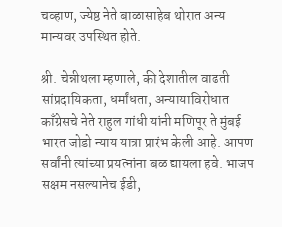चव्हाण, ज्येष्ठ नेते बाळासाहेब थोरात अन्य मान्यवर उपस्थित होते.

श्री. चेन्नीथला म्हणाले, की देशातील वाढती सांप्रदायिकता, धर्मांधता, अन्यायाविरोधात काँग्रेसचे नेते राहुल गांधी यांनी मणिपूर ते मुंबई भारत जोडो न्याय यात्रा प्रारंभ केली आहे. आपण सर्वांनी त्यांच्या प्रयत्नांना बळ द्यायला हवे. भाजप सक्षम नसल्यानेच ईडी,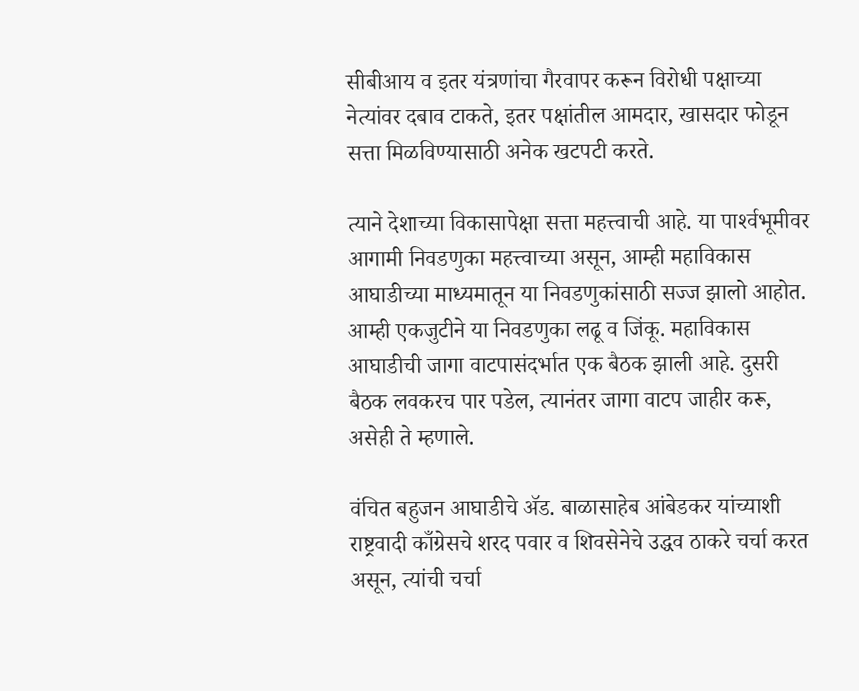सीबीआय व इतर यंत्रणांचा गैरवापर करून विरोधी पक्षाच्या नेत्यांवर दबाव टाकते, इतर पक्षांतील आमदार, खासदार फोडून सत्ता मिळविण्यासाठी अनेक खटपटी करते.

त्याने देशाच्या विकासापेक्षा सत्ता महत्त्वाची आहे. या पार्श्‍वभूमीवर आगामी निवडणुका महत्त्वाच्या असून, आम्ही महाविकास आघाडीच्या माध्यमातून या निवडणुकांसाठी सज्ज झालो आहोत. आम्ही एकजुटीने या निवडणुका लढू व जिंकू. महाविकास आघाडीची जागा वाटपासंदर्भात एक बैठक झाली आहे. दुसरी बैठक लवकरच पार पडेल, त्यानंतर जागा वाटप जाहीर करू, असेही ते म्हणाले.

वंचित बहुजन आघाडीचे ॲड. बाळासाहेब आंबेडकर यांच्याशी राष्ट्रवादी काँग्रेसचे शरद पवार व शिवसेनेचे उद्धव ठाकरे चर्चा करत असून, त्यांची चर्चा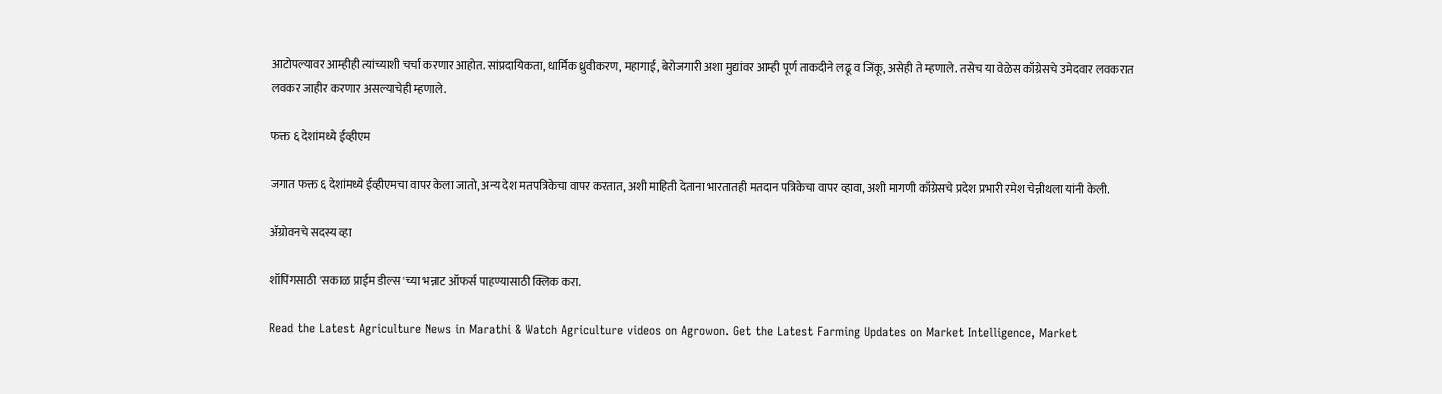आटोपल्यावर आम्हीही त्यांच्याशी चर्चा करणार आहोत. सांप्रदायिकता, धार्मिक ध्रुवीकरण, महागाई, बेरोजगारी अशा मुद्यांवर आम्ही पूर्ण ताकदीने लढू व जिंकू, असेही ते म्हणाले. तसेच या वेळेस काँग्रेसचे उमेदवार लवकरात लवकर जाहीर करणार असल्याचेही म्हणाले.

फक्त ६ देशांमध्ये ईव्हीएम

जगात फक्त ६ देशांमध्ये ईव्हीएमचा वापर केला जातो, अन्य देश मतपत्रिकेचा वापर करतात, अशी माहिती देताना भारतातही मतदान पत्रिकेचा वापर व्हावा, अशी मागणी काँग्रेसचे प्रदेश प्रभारी रमेश चेन्नीथला यांनी केली.

ॲग्रोवनचे सदस्य व्हा

शॉपिंगसाठी 'सकाळ प्राईम डील्स'च्या भन्नाट ऑफर्स पाहण्यासाठी क्लिक करा.

Read the Latest Agriculture News in Marathi & Watch Agriculture videos on Agrowon. Get the Latest Farming Updates on Market Intelligence, Market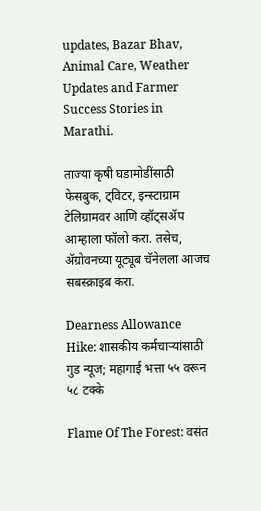updates, Bazar Bhav, Animal Care, Weather Updates and Farmer Success Stories in Marathi.

ताज्या कृषी घडामोडींसाठी फेसबुक, ट्विटर, इन्स्टाग्राम टेलिग्रामवर आणि व्हॉट्सॲप आम्हाला फॉलो करा. तसेच, ॲग्रोवनच्या यूट्यूब चॅनेलला आजच सबस्क्राइब करा.

Dearness Allowance Hike: शासकीय कर्मचाऱ्यांसाठी गुड न्यूज; महागाई भत्ता ५५ वरून ५८ टक्के

Flame Of The Forest: वसंत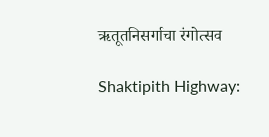ऋतूतनिसर्गाचा रंगोत्सव

Shaktipith Highway: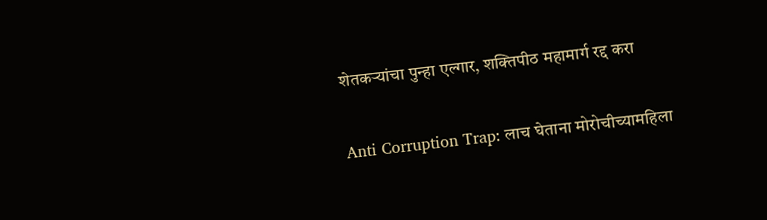शेतकऱ्यांचा पुन्हा एल्गार, शक्तिपीठ महामार्ग रद्द करा

Anti Corruption Trap: लाच घेताना मोरोचीच्यामहिला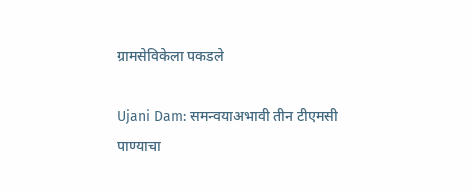ग्रामसेविकेला पकडले

Ujani Dam: समन्वयाअभावी तीन टीएमसी पाण्याचा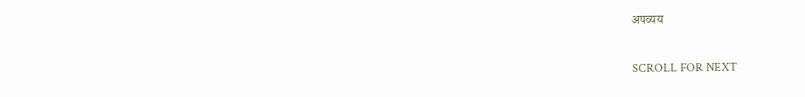अपव्यय

SCROLL FOR NEXT